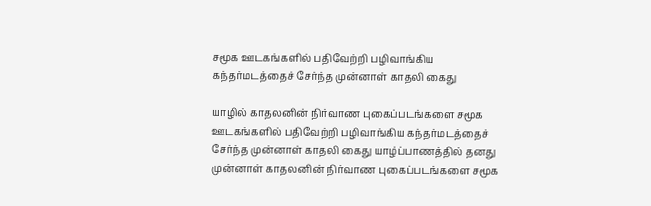சமூக ஊடகங்களில் பதிவேற்றி பழிவாங்கிய கந்தர்மடத்தைச் சேர்ந்த முன்னாள் காதலி கைது

யாழில் காதலனின் நிர்வாண புகைப்படங்களை சமூக ஊடகங்களில் பதிவேற்றி பழிவாங்கிய கந்தர்மடத்தைச் சேர்ந்த முன்னாள் காதலி கைது யாழ்ப்பாணத்தில் தனது முன்னாள் காதலனின் நிர்வாண புகைப்படங்களை சமூக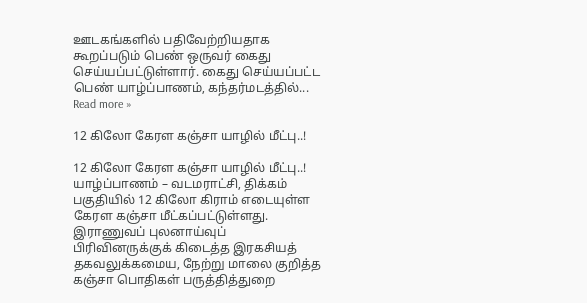ஊடகங்களில் பதிவேற்றியதாக கூறப்படும் பெண் ஒருவர் கைது செய்யப்பட்டுள்ளார். கைது செய்யப்பட்ட பெண் யாழ்ப்பாணம், கந்தர்மடத்தில்... Read more »

12 கிலோ கேரள கஞ்சா யாழில் மீட்பு..!

12 கிலோ கேரள கஞ்சா யாழில் மீட்பு..! யாழ்ப்பாணம் – வடமராட்சி, திக்கம் பகுதியில் 12 கிலோ கிராம் எடையுள்ள கேரள கஞ்சா மீட்கப்பட்டுள்ளது. இராணுவப் புலனாய்வுப் பிரிவினருக்குக் கிடைத்த இரகசியத் தகவலுக்கமைய, நேற்று மாலை குறித்த கஞ்சா பொதிகள் பருத்தித்துறை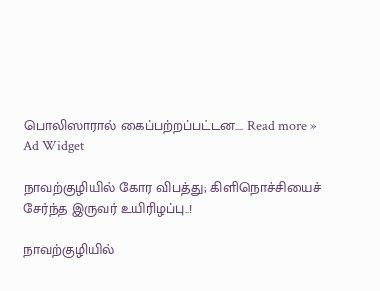பொலிஸாரால் கைப்பற்றப்பட்டன.... Read more »
Ad Widget

நாவற்குழியில் கோர விபத்து; கிளிநொச்சியைச் சேர்ந்த இருவர் உயிரிழப்பு..!

நாவற்குழியில்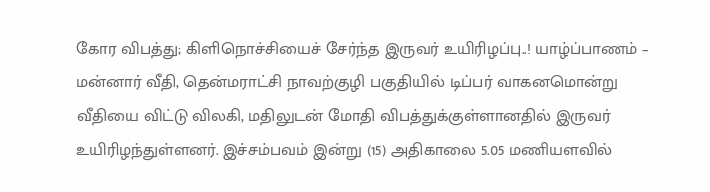கோர விபத்து; கிளிநொச்சியைச் சேர்ந்த இருவர் உயிரிழப்பு..! யாழ்ப்பாணம் – மன்னார் வீதி, தென்மராட்சி நாவற்குழி பகுதியில் டிப்பர் வாகனமொன்று வீதியை விட்டு விலகி, மதிலுடன் மோதி விபத்துக்குள்ளானதில் இருவர் உயிரிழந்துள்ளனர். இச்சம்பவம் இன்று (15) அதிகாலை 5.05 மணியளவில்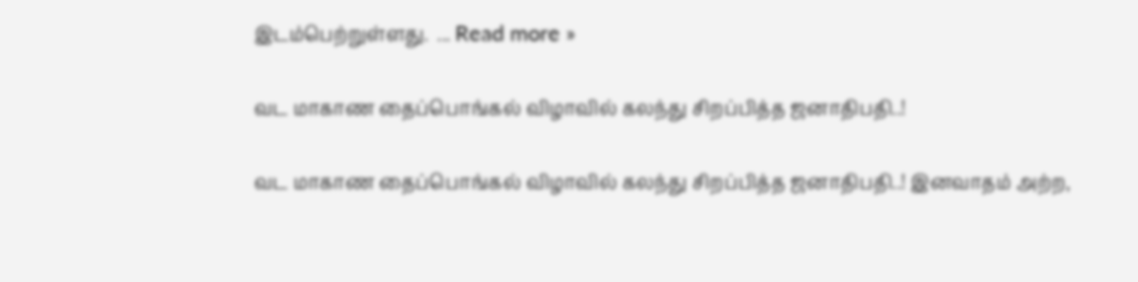இடம்பெற்றுள்ளது.  ... Read more »

வட மாகாண தைப்பொங்கல் விழாவில் கலந்து சிறப்பித்த ஜனாதிபதி..!

வட மாகாண தைப்பொங்கல் விழாவில் கலந்து சிறப்பித்த ஜனாதிபதி..! இனவாதம் அற்ற,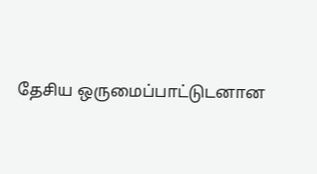தேசிய ஒருமைப்பாட்டுடனான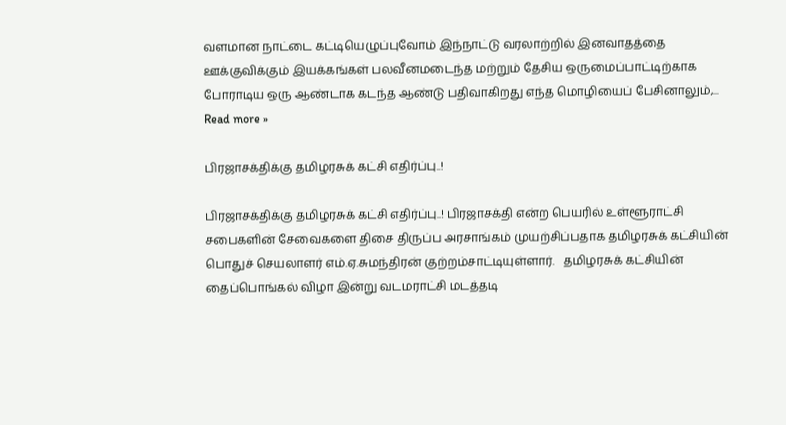வளமான நாட்டை கட்டியெழுப்புவோம் இந்நாட்டு வரலாற்றில் இனவாதத்தை ஊக்குவிக்கும் இயக்கங்கள் பலவீனமடைந்த மற்றும் தேசிய ஒருமைப்பாட்டிற்காக போராடிய ஒரு ஆண்டாக கடந்த ஆண்டு பதிவாகிறது எந்த மொழியைப் பேசினாலும்,... Read more »

பிரஜாசக்திக்கு தமிழரசுக் கட்சி எதிர்ப்பு..!

பிரஜாசக்திக்கு தமிழரசுக் கட்சி எதிர்ப்பு..! பிரஜாசக்தி என்ற பெயரில் உள்ளூராட்சி சபைகளின் சேவைகளை திசை திருப்ப அரசாங்கம் முயற்சிப்பதாக தமிழரசுக் கட்சியின் பொதுச் செயலாளர் எம்.ஏ.சுமந்திரன் குற்றம்சாட்டியுள்ளார்.   தமிழரசுக் கட்சியின் தைப்பொங்கல் விழா இன்று வடமராட்சி மடத்தடி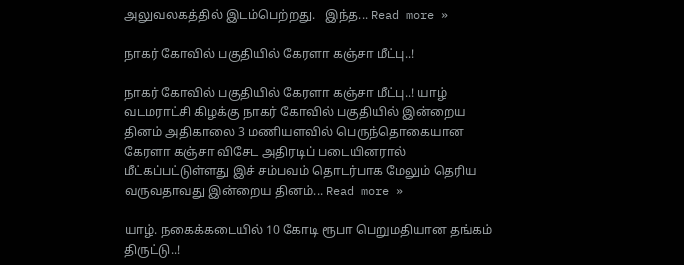அலுவலகத்தில் இடம்பெற்றது.   இந்த... Read more »

நாகர் கோவில் பகுதியில் கேரளா கஞ்சா மீட்பு..!

நாகர் கோவில் பகுதியில் கேரளா கஞ்சா மீட்பு..! யாழ் வடமராட்சி கிழக்கு நாகர் கோவில் பகுதியில் இன்றைய தினம் அதிகாலை 3 மணியளவில் பெருந்தொகையான கேரளா கஞ்சா விசேட அதிரடிப் படையினரால் மீட்கப்பட்டுள்ளது இச் சம்பவம் தொடர்பாக மேலும் தெரிய வருவதாவது இன்றைய தினம்... Read more »

யாழ். நகைக்கடையில் 10 கோடி ரூபா பெறுமதியான தங்கம் திருட்டு..!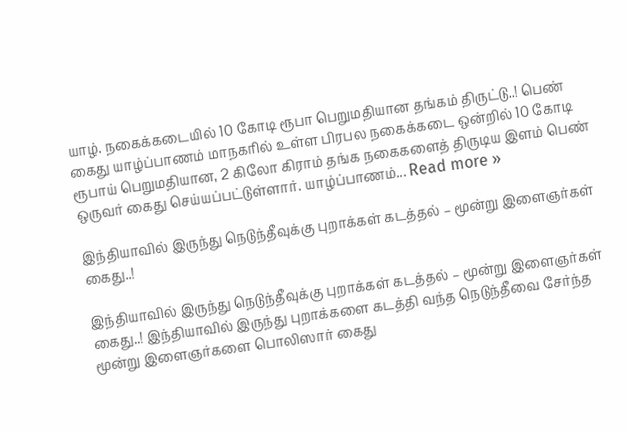யாழ். நகைக்கடையில் 10 கோடி ரூபா பெறுமதியான தங்கம் திருட்டு..! பெண் கைது யாழ்ப்பாணம் மாநகரில் உள்ள பிரபல நகைக்கடை ஒன்றில் 10 கோடி ரூபாய் பெறுமதியான, 2 கிலோ கிராம் தங்க நகைகளைத் திருடிய இளம் பெண் ஒருவர் கைது செய்யப்பட்டுள்ளார். யாழ்ப்பாணம்... Read more »

இந்தியாவில் இருந்து நெடுந்தீவுக்கு புறாக்கள் கடத்தல் – மூன்று இளைஞர்கள் கைது..!

இந்தியாவில் இருந்து நெடுந்தீவுக்கு புறாக்கள் கடத்தல் – மூன்று இளைஞர்கள் கைது..! இந்தியாவில் இருந்து புறாக்களை கடத்தி வந்த நெடுந்தீவை சேர்ந்த மூன்று இளைஞர்களை பொலிஸார் கைது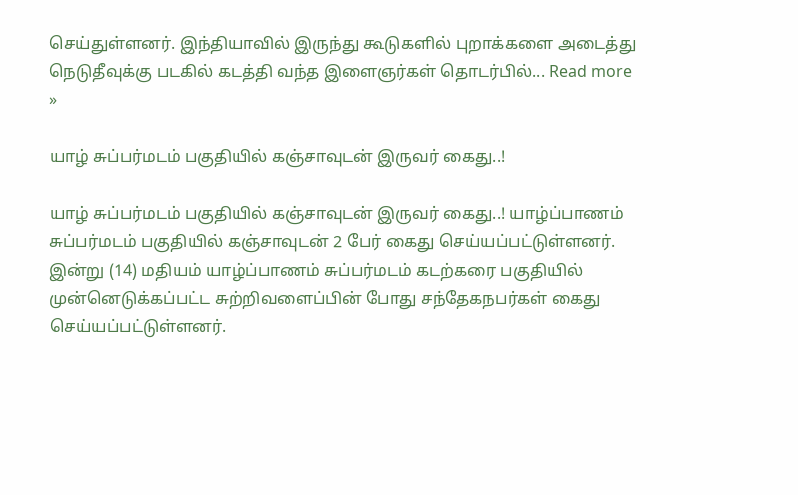செய்துள்ளனர். இந்தியாவில் இருந்து கூடுகளில் புறாக்களை அடைத்து நெடுதீவுக்கு படகில் கடத்தி வந்த இளைஞர்கள் தொடர்பில்... Read more »

யாழ் சுப்பர்மடம் பகுதியில் கஞ்சாவுடன் இருவர் கைது..!

யாழ் சுப்பர்மடம் பகுதியில் கஞ்சாவுடன் இருவர் கைது..! யாழ்ப்பாணம் சுப்பர்மடம் பகுதியில் கஞ்சாவுடன் 2 பேர் கைது செய்யப்பட்டுள்ளனர். இன்று (14) மதியம் யாழ்ப்பாணம் சுப்பர்மடம் கடற்கரை பகுதியில் முன்னெடுக்கப்பட்ட சுற்றிவளைப்பின் போது சந்தேகநபர்கள் கைது செய்யப்பட்டுள்ளனர்.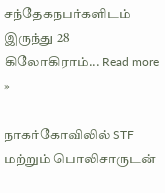சந்தேகநபர்களிடம் இருந்து 28 கிலோகிராம்... Read more »

நாகர்கோவிலில் STF மற்றும் பொலிசாருடன்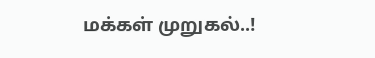மக்கள் முறுகல்..!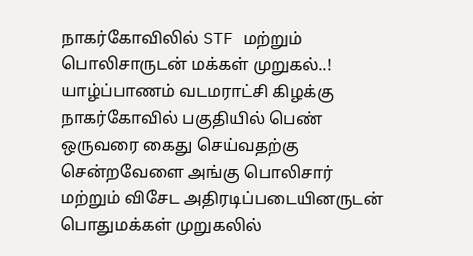நாகர்கோவிலில் STF மற்றும் பொலிசாருடன் மக்கள் முறுகல்..! யாழ்ப்பாணம் வடமராட்சி கிழக்கு நாகர்கோவில் பகுதியில் பெண் ஒருவரை கைது செய்வதற்கு சென்றவேளை அங்கு பொலிசார் மற்றும் விசேட அதிரடிப்படையினருடன் பொதுமக்கள் முறுகலில்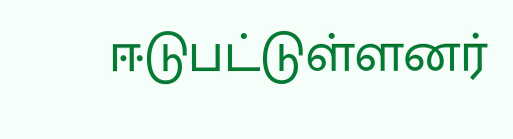ஈடுபட்டுள்ளனர்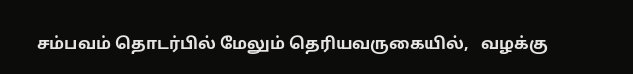சம்பவம் தொடர்பில் மேலும் தெரியவருகையில்,   வழக்கு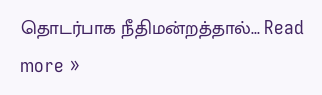தொடர்பாக நீதிமன்றத்தால்... Read more »